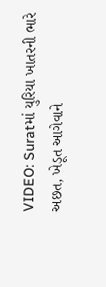VIDEO: Suratમાં યુરિયા ખાતરની ભારે અછત, ખેડૂત આગેવાને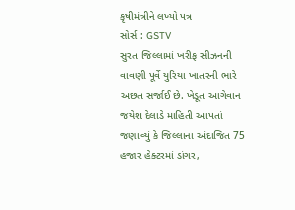કૃષીમંત્રીને લખ્યો પત્ર
સોર્સ : GSTV
સુરત જિલ્લામાં ખરીફ સીઝનની વાવણી પૂર્વે યુરિયા ખાતરની ભારે અછત સર્જાઈ છે. ખેડૂત આગેવાન જયેશ દેલાડે માહિતી આપતાં જણાવ્યું કે જિલ્લાના અંદાજિત 75 હજાર હેક્ટરમાં ડાંગર,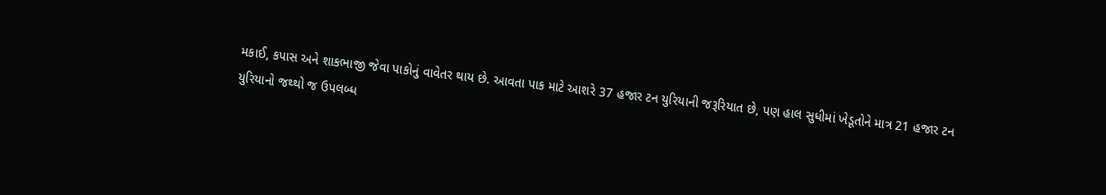મકાઈ, કપાસ અને શાકભાજી જેવા પાકોનું વાવેતર થાય છે. આવતા પાક માટે આશરે 37 હજાર ટન યુરિયાની જરૂરિયાત છે, પણ હાલ સુધીમાં ખેડૂતોને માત્ર 21 હજાર ટન યુરિયાનો જથ્થો જ ઉપલબ્ધ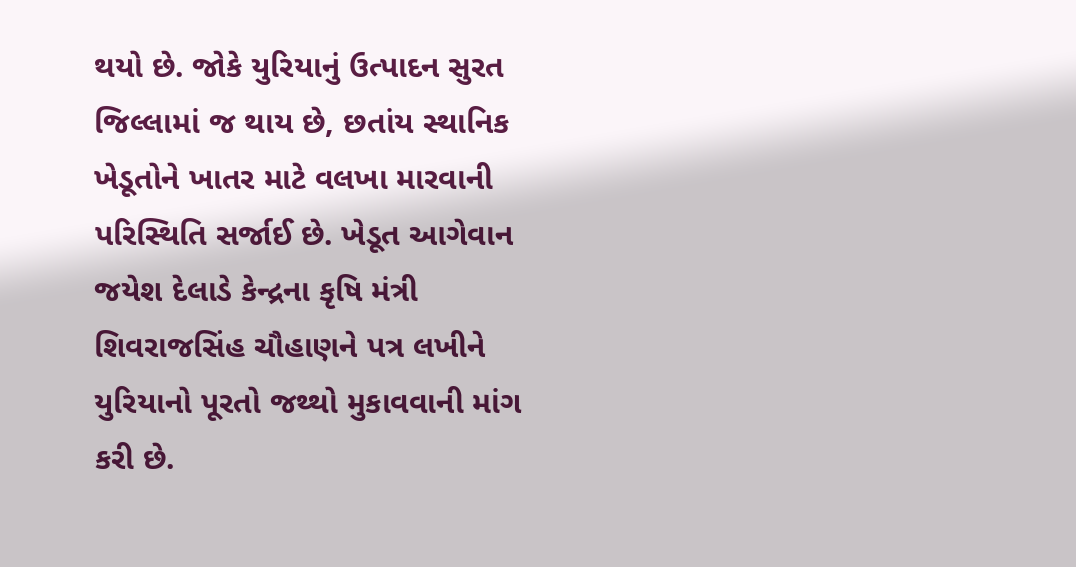થયો છે. જોકે યુરિયાનું ઉત્પાદન સુરત જિલ્લામાં જ થાય છે, છતાંય સ્થાનિક ખેડૂતોને ખાતર માટે વલખા મારવાની પરિસ્થિતિ સર્જાઈ છે. ખેડૂત આગેવાન જયેશ દેલાડે કેન્દ્રના કૃષિ મંત્રી શિવરાજસિંહ ચૌહાણને પત્ર લખીને યુરિયાનો પૂરતો જથ્થો મુકાવવાની માંગ કરી છે.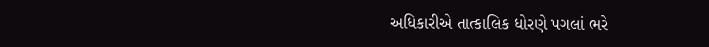અધિકારીએ તાત્કાલિક ધોરણે પગલાં ભરે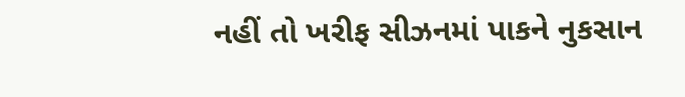નહીં તો ખરીફ સીઝનમાં પાકને નુકસાન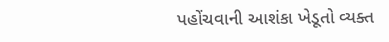પહોંચવાની આશંકા ખેડૂતો વ્યક્ત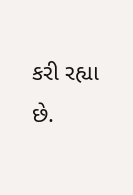કરી રહ્યા છે.